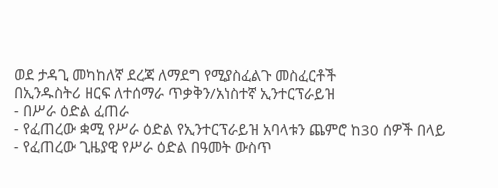ወደ ታዳጊ መካከለኛ ደረጃ ለማደግ የሚያስፈልጉ መስፈርቶች
በኢንዱስትሪ ዘርፍ ለተሰማራ ጥቃቅን/አነስተኛ ኢንተርፕራይዝ
- በሥራ ዕድል ፈጠራ
- የፈጠረው ቋሚ የሥራ ዕድል የኢንተርፕራይዝ አባላቱን ጨምሮ ከ30 ሰዎች በላይ
- የፈጠረው ጊዜያዊ የሥራ ዕድል በዓመት ውስጥ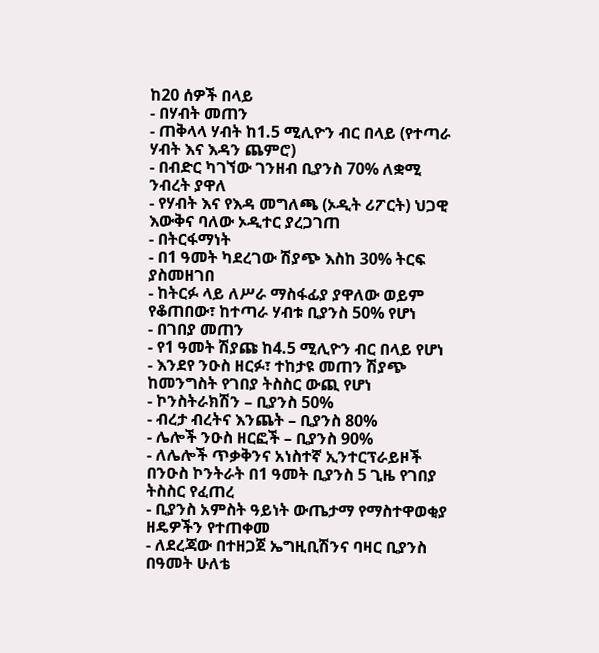ከ20 ሰዎች በላይ
- በሃብት መጠን
- ጠቅላላ ሃብት ከ1.5 ሚሊዮን ብር በላይ (የተጣራ ሃብት እና እዳን ጨምሮ)
- በብድር ካገኘው ገንዘብ ቢያንስ 70% ለቋሚ ንብረት ያዋለ
- የሃብት እና የእዳ መግለጫ (ኦዲት ሪፖርት) ህጋዊ እውቅና ባለው ኦዲተር ያረጋገጠ
- በትርፋማነት
- በ1 ዓመት ካደረገው ሽያጭ እስከ 30% ትርፍ ያስመዘገበ
- ከትርፉ ላይ ለሥራ ማስፋፊያ ያዋለው ወይም የቆጠበው፣ ከተጣራ ሃብቱ ቢያንስ 50% የሆነ
- በገበያ መጠን
- የ1 ዓመት ሽያጩ ከ4.5 ሚሊዮን ብር በላይ የሆነ
- እንደየ ንዑስ ዘርፉ፣ ተከታዩ መጠን ሽያጭ ከመንግስት የገበያ ትስስር ውጪ የሆነ
- ኮንስትራክሽን – ቢያንስ 50%
- ብረታ ብረትና እንጨት – ቢያንስ 80%
- ሌሎች ንዑስ ዘርፎች – ቢያንስ 90%
- ለሌሎች ጥቃቅንና አነስተኛ ኢንተርፕራይዞች በንዑስ ኮንትራት በ1 ዓመት ቢያንስ 5 ጊዜ የገበያ ትስስር የፈጠረ
- ቢያንስ አምስት ዓይነት ውጤታማ የማስተዋወቂያ ዘዴዎችን የተጠቀመ
- ለደረጃው በተዘጋጀ ኤግዚቢሽንና ባዛር ቢያንስ በዓመት ሁለቴ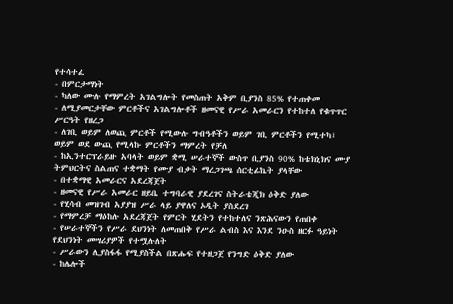የተሳተፈ
- በምርታማነት
- ካለው ሙሉ የማምረት አገልግሎት የመስጠት አቅም ቢያንስ 85% የተጠቀመ
- ለሚያመርታቸው ምርቶችና አገልግሎቶች ዘመናዊ የሥራ አመራርን የተከተለ የቁጥጥር ሥርዓት የዘረጋ
- ለገቢ ወይም ለወጪ ምርቶች የሚውሉ ግብዓቶችን ወይም ገቢ ምርቶችን የሚተካ፣ ወይም ወደ ውጪ የሚላኩ ምርቶችን ማምረት የቻለ
- ከኢንተርፕራይዙ አባላት ወይም ቋሚ ሠራተኞች ውስጥ ቢያንስ 90% ከቴክኒክና ሙያ ትምህርትና ስልጠና ተቋማት የሙያ ብቃት ማረጋገጫ ሰርቲፊኬት ያላቸው
- በተቋማዊ አመራርና አደረጃጀት
- ዘመናዊ የሥራ አመራር ዘይቤ ተግባራዊ ያደረገና ስትራቴጂክ ዕቅድ ያለው
- የሂሳብ መዝገብ አያያዝ ሥራ ላይ ያዋለና ኦዲት ያስደረገ
- የማምረቻ ማዕከሉ አደረጃጀት የምርት ሂደትን የተከተለና ንጽሕናውን የጠበቀ
- የሠራተኞችን የሥራ ደህንነት ለመጠበቅ የሥራ ልብስ እና እንደ ንዑስ ዘርፉ ዓይነት የደህንነት መሣሪያዎች የተሟሉለት
- ሥራውን ሊያስፋፋ የሚያስችል በጽሑፍ የተዘጋጀ የንግድ ዕቅድ ያለው
- ከሌሎች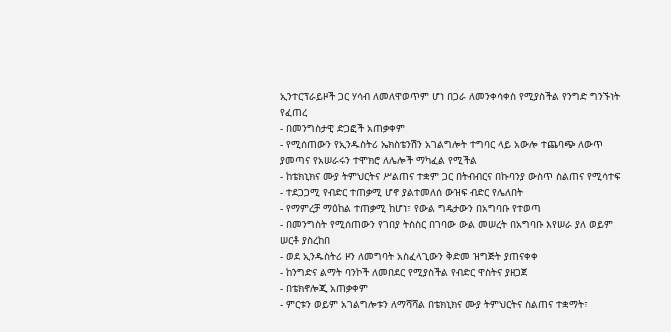ኢንተርፕራይዞች ጋር ሃሳብ ለመለዋወጥም ሆነ በጋራ ለመንቀሳቀስ የሚያስችል የንግድ ግንኙነት የፈጠረ
- በመንግስታዊ ድጋፎች አጠቃቀም
- የሚሰጠውን የኢንዱስትሪ ኤክስቴንሽን አገልግሎት ተግባር ላይ አውሎ ተጨባጭ ለውጥ ያመጣና የአሠራሩን ተሞክሮ ለሌሎች ማካፈል የሚችል
- ከቴክኒክና ሙያ ትምህርትና ሥልጠና ተቋም ጋር በትብብርና በኩባንያ ውስጥ ስልጠና የሚሳተፍ
- ተደጋጋሚ የብድር ተጠቃሚ ሆኖ ያልተመለሰ ውዝፍ ብድር የሌለበት
- የማምረቻ ማዕከል ተጠቃሚ ከሆነ፣ የውል ግዴታውን በአግባቡ የተወጣ
- በመንግስት የሚሰጠውን የገበያ ትስስር በገባው ውል መሠረት በአግባቡ እየሠራ ያለ ወይም ሠርቶ ያስረከበ
- ወደ ኢንዱስትሪ ዞን ለመግባት አስፈላጊውን ቅድመ ዝግጅት ያጠናቀቀ
- ከንግድና ልማት ባንኮች ለመበደር የሚያስችል የብድር ዋስትና ያዘጋጀ
- በቴክኖሎጂ አጠቃቀም
- ምርቱን ወይም አገልግሎቱን ለማሻሻል በቴክኒክና ሙያ ትምህርትና ስልጠና ተቋማት፣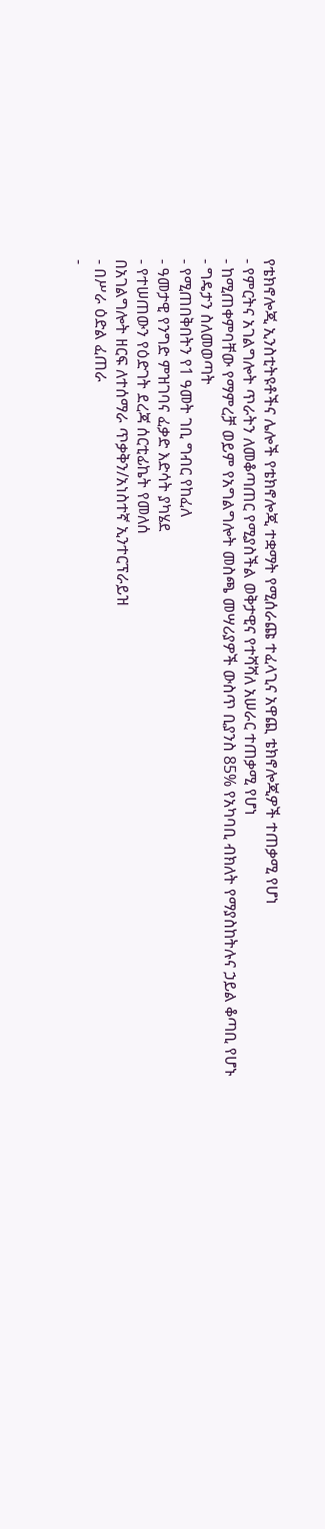የቴክኖሎጂ ኢንስቲትዩቶችና ሌሎች የቴክኖሎጂ ተቋማት የሚሰራጩ ተፈላጊና አዋጪ ቴክኖሎጂዎች ተጠቃሚ የሆነ
- የምርትና አገልግሎት ጥራትን ለመቆጣጠር የሚያስችል ወቅታዊና የተሻሻለ አሠራር ተጠቃሚ የሆነ
- ከሚጠቀምባቸው የማምረቻ ወይም የአግልግሎት መስጫ መሣሪያዎች ውስጥ ቢያንስ 85% የአካባቢ ብክለት የማያስከትሉና ኃይል ቆጣቢ የሆኑ
- ግዴታን ስለመወጣት
- የሚጠበቅበትን የ1 ዓመት ገቢ ግብር የከፈለ
- ዓመታዊ የንግድ ምዝገባና ፈቃድ እድሳት ያካሄደ
- የተሠጠውን የዕድገት ደረጃ ሰርቲፊኬት የመለሰ
በአገልግሎት ዘርፍ ለተሰማራ ጥቃቅን/አነስተኛ ኢንተርፕራይዝ
- በሥራ ዕድል ፈጠራ
-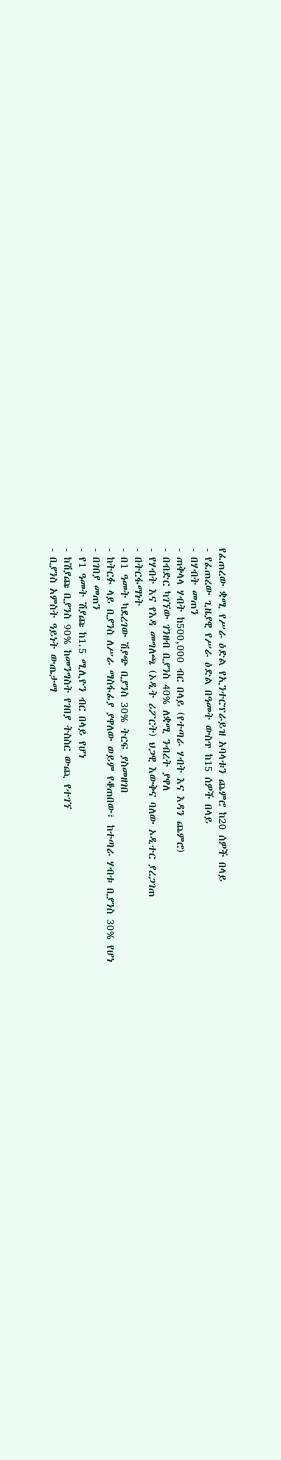የፈጠረው ቋሚ የሥራ ዕድል የኢንተርፕራይዝ አባላቱን ጨምሮ ከ20 ሰዎች በላይ
- የፈጠረው ጊዜያዊ የሥራ ዕድል በዓመት ውስጥ ከ15 ሰዎች በላይ
- በሃብት መጠን
- ጠቅላላ ሃብት ከ500,000 ብር በላይ (የተጣራ ሃብት እና እዳን ጨምሮ)
- በብድር ካገኘው ገንዘብ ቢያንስ 40% ለቋሚ ንብረት ያዋለ
- የሃብት እና የእዳ መግለጫ (ኦዲት ሪፖርት) ህጋዊ እውቅና ባለው ኦዲተር ያረጋገጠ
- በትርፋማነት
- በ1 ዓመት ካደረገው ሽያጭ ቢያንስ 30% ትርፍ ያስመዘገበ
- ከትርፉ ላይ ቢያንስ ለሥራ ማስፋፊያ ያዋለው ወይም የቆጠበው፣ ከተጣራ ሃብቱ ቢያንስ 30% የሆነ
- በገበያ መጠን
- የ1 ዓመት ሽያጩ ከ1.5 ሚሊዮን ብር በላይ የሆነ
- ከሽያጩ ቢያንስ 90% ከመንግስት የገበያ ትስስር ውጪ የተገኘ
- ቢያንስ አምስት ዓይነት ውጤታማ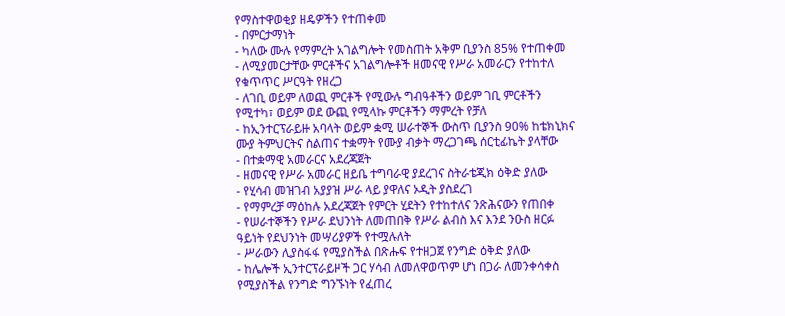የማስተዋወቂያ ዘዴዎችን የተጠቀመ
- በምርታማነት
- ካለው ሙሉ የማምረት አገልግሎት የመስጠት አቅም ቢያንስ 85% የተጠቀመ
- ለሚያመርታቸው ምርቶችና አገልግሎቶች ዘመናዊ የሥራ አመራርን የተከተለ የቁጥጥር ሥርዓት የዘረጋ
- ለገቢ ወይም ለወጪ ምርቶች የሚውሉ ግብዓቶችን ወይም ገቢ ምርቶችን የሚተካ፣ ወይም ወደ ውጪ የሚላኩ ምርቶችን ማምረት የቻለ
- ከኢንተርፕራይዙ አባላት ወይም ቋሚ ሠራተኞች ውስጥ ቢያንስ 90% ከቴክኒክና ሙያ ትምህርትና ስልጠና ተቋማት የሙያ ብቃት ማረጋገጫ ሰርቲፊኬት ያላቸው
- በተቋማዊ አመራርና አደረጃጀት
- ዘመናዊ የሥራ አመራር ዘይቤ ተግባራዊ ያደረገና ስትራቴጂክ ዕቅድ ያለው
- የሂሳብ መዝገብ አያያዝ ሥራ ላይ ያዋለና ኦዲት ያስደረገ
- የማምረቻ ማዕከሉ አደረጃጀት የምርት ሂደትን የተከተለና ንጽሕናውን የጠበቀ
- የሠራተኞችን የሥራ ደህንነት ለመጠበቅ የሥራ ልብስ እና እንደ ንዑስ ዘርፉ ዓይነት የደህንነት መሣሪያዎች የተሟሉለት
- ሥራውን ሊያስፋፋ የሚያስችል በጽሑፍ የተዘጋጀ የንግድ ዕቅድ ያለው
- ከሌሎች ኢንተርፕራይዞች ጋር ሃሳብ ለመለዋወጥም ሆነ በጋራ ለመንቀሳቀስ የሚያስችል የንግድ ግንኙነት የፈጠረ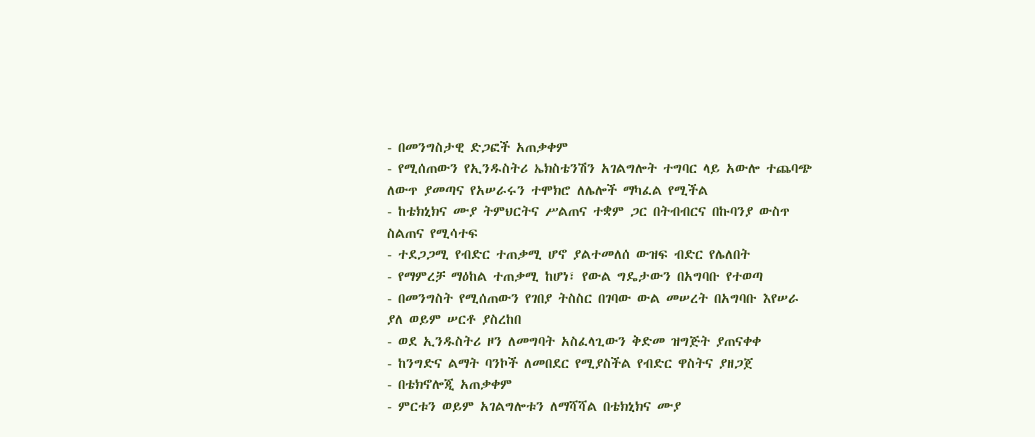- በመንግስታዊ ድጋፎች አጠቃቀም
- የሚሰጠውን የኢንዱስትሪ ኤክስቴንሽን አገልግሎት ተግባር ላይ አውሎ ተጨባጭ ለውጥ ያመጣና የአሠራሩን ተሞክሮ ለሌሎች ማካፈል የሚችል
- ከቴክኒክና ሙያ ትምህርትና ሥልጠና ተቋም ጋር በትብብርና በኩባንያ ውስጥ ስልጠና የሚሳተፍ
- ተደጋጋሚ የብድር ተጠቃሚ ሆኖ ያልተመለሰ ውዝፍ ብድር የሌለበት
- የማምረቻ ማዕከል ተጠቃሚ ከሆነ፣ የውል ግዴታውን በአግባቡ የተወጣ
- በመንግስት የሚሰጠውን የገበያ ትስስር በገባው ውል መሠረት በአግባቡ እየሠራ ያለ ወይም ሠርቶ ያስረከበ
- ወደ ኢንዱስትሪ ዞን ለመግባት አስፈላጊውን ቅድመ ዝግጅት ያጠናቀቀ
- ከንግድና ልማት ባንኮች ለመበደር የሚያስችል የብድር ዋስትና ያዘጋጀ
- በቴክኖሎጂ አጠቃቀም
- ምርቱን ወይም አገልግሎቱን ለማሻሻል በቴክኒክና ሙያ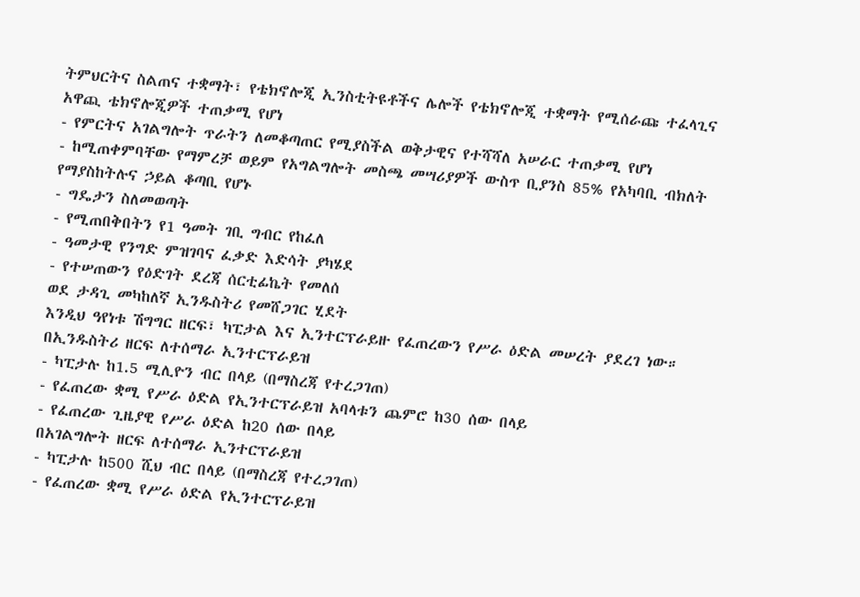ትምህርትና ስልጠና ተቋማት፣ የቴክኖሎጂ ኢንስቲትዩቶችና ሌሎች የቴክኖሎጂ ተቋማት የሚሰራጩ ተፈላጊና አዋጪ ቴክኖሎጂዎች ተጠቃሚ የሆነ
- የምርትና አገልግሎት ጥራትን ለመቆጣጠር የሚያስችል ወቅታዊና የተሻሻለ አሠራር ተጠቃሚ የሆነ
- ከሚጠቀምባቸው የማምረቻ ወይም የአግልግሎት መስጫ መሣሪያዎች ውስጥ ቢያንስ 85% የአካባቢ ብክለት የማያስከትሉና ኃይል ቆጣቢ የሆኑ
- ግዴታን ስለመወጣት
- የሚጠበቅበትን የ1 ዓመት ገቢ ግብር የከፈለ
- ዓመታዊ የንግድ ምዝገባና ፈቃድ እድሳት ያካሄደ
- የተሠጠውን የዕድገት ደረጃ ሰርቲፊኬት የመለሰ
ወደ ታዳጊ መካከለኛ ኢንዱስትሪ የመሸጋገር ሂደት
እንዲህ ዓየነቱ ሽግግር ዘርፍ፣ ካፒታል እና ኢንተርፕራይዙ የፈጠረውን የሥራ ዕድል መሠረት ያደረገ ነው።
በኢንዱስትሪ ዘርፍ ለተሰማራ ኢንተርፕራይዝ
- ካፒታሉ ከ1.5 ሚሊዮን ብር በላይ (በማስረጃ የተረጋገጠ)
- የፈጠረው ቋሚ የሥራ ዕድል የኢንተርፕራይዝ አባላቱን ጨምሮ ከ30 ሰው በላይ
- የፈጠረው ጊዜያዊ የሥራ ዕድል ከ20 ሰው በላይ
በአገልግሎት ዘርፍ ለተሰማራ ኢንተርፕራይዝ
- ካፒታሉ ከ500 ሺህ ብር በላይ (በማስረጃ የተረጋገጠ)
- የፈጠረው ቋሚ የሥራ ዕድል የኢንተርፕራይዝ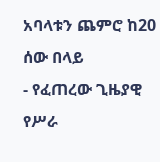አባላቱን ጨምሮ ከ20 ሰው በላይ
- የፈጠረው ጊዜያዊ የሥራ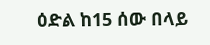ዕድል ከ15 ሰው በላይ